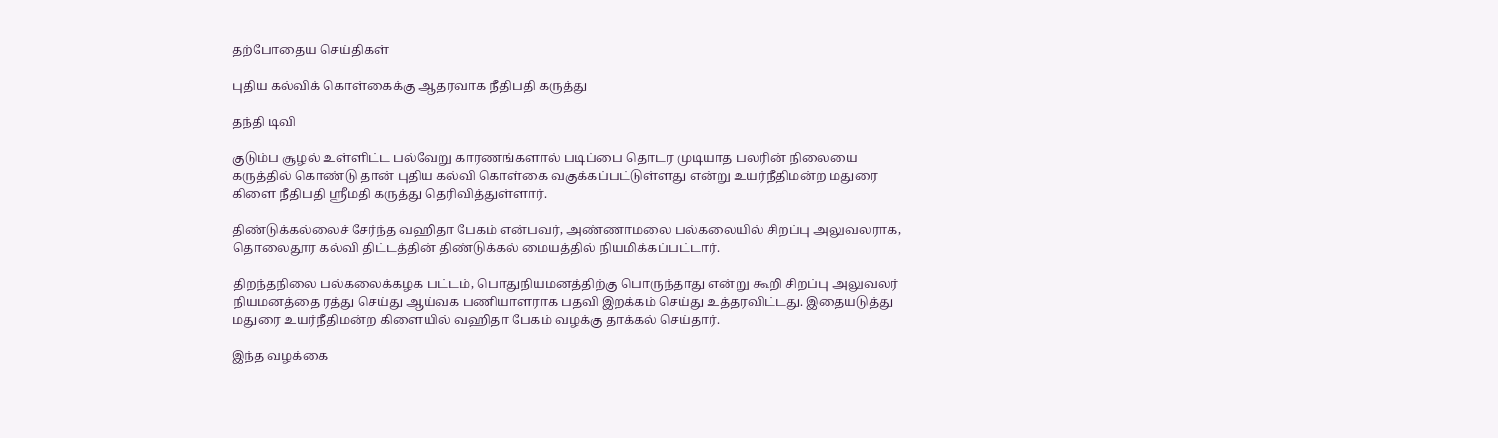தற்போதைய செய்திகள்

புதிய கல்விக் கொள்கைக்கு ஆதரவாக நீதிபதி கருத்து

தந்தி டிவி

குடும்ப சூழல் உள்ளிட்ட பல்வேறு காரணங்களால் படிப்பை தொடர முடியாத பலரின் நிலையை கருத்தில் கொண்டு தான் புதிய கல்வி கொள்கை வகுக்கப்பட்டுள்ளது என்று உயர்நீதிமன்ற மதுரை கிளை நீதிபதி ஸ்ரீமதி கருத்து தெரிவித்துள்ளார்.

திண்டுக்கல்லைச் சேர்ந்த வஹிதா பேகம் என்பவர், அண்ணாமலை பல்கலையில் சிறப்பு அலுவலராக, தொலைதூர கல்வி திட்டத்தின் திண்டுக்கல் மையத்தில் நியமிக்கப்பட்டார்.

திறந்தநிலை பல்கலைக்கழக பட்டம், பொதுநியமனத்திற்கு பொருந்தாது என்று கூறி சிறப்பு அலுவலர் நியமனத்தை ரத்து செய்து ஆய்வக பணியாளராக பதவி இறக்கம் செய்து உத்தரவிட்டது. இதையடுத்து மதுரை உயர்நீதிமன்ற கிளையில் வஹிதா பேகம் வழக்கு தாக்கல் செய்தார்.

இந்த வழக்கை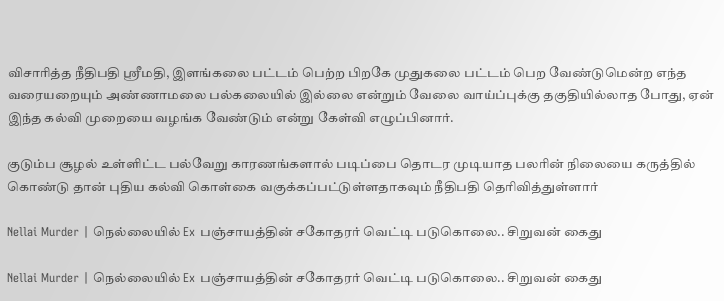விசாரித்த நீதிபதி ஸ்ரீமதி, இளங்கலை பட்டம் பெற்ற பிறகே முதுகலை பட்டம் பெற வேண்டுமென்ற எந்த வரையறையும் அண்ணாமலை பல்கலையில் இல்லை என்றும் வேலை வாய்ப்புக்கு தகுதியில்லாத போது, ஏன் இந்த கல்வி முறையை வழங்க வேண்டும் என்று கேள்வி எழுப்பினார்.

குடும்ப சூழல் உள்ளிட்ட பல்வேறு காரணங்களால் படிப்பை தொடர முடியாத பலரின் நிலையை கருத்தில் கொண்டு தான் புதிய கல்வி கொள்கை வகுக்கப்பட்டுள்ளதாகவும் நீதிபதி தெரிவித்துள்ளார்

Nellai Murder | நெல்லையில் Ex பஞ்சாயத்தின் சகோதரர் வெட்டி படுகொலை.. சிறுவன் கைது

Nellai Murder | நெல்லையில் Ex பஞ்சாயத்தின் சகோதரர் வெட்டி படுகொலை.. சிறுவன் கைது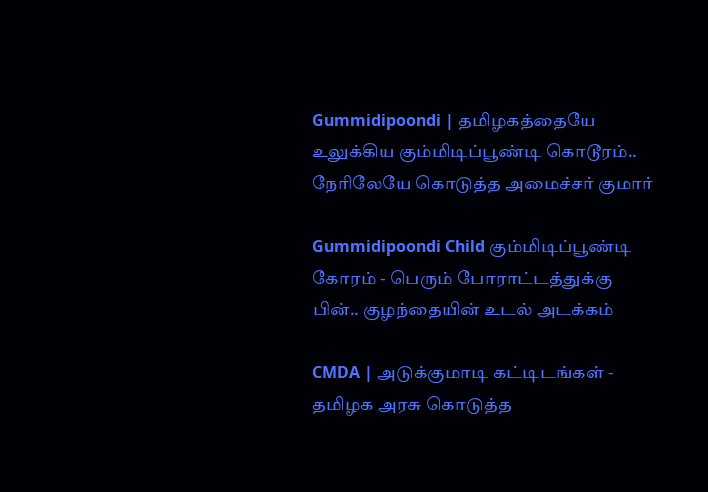Gummidipoondi | தமிழகத்தையே உலுக்கிய கும்மிடிப்பூண்டி கொடூரம்.. நேரிலேயே கொடுத்த அமைச்சர் குமார்

Gummidipoondi Child கும்மிடிப்பூண்டி கோரம் - பெரும் போராட்டத்துக்கு பின்.. குழந்தையின் உடல் அடக்கம்

CMDA | அடுக்குமாடி கட்டிடங்கள் - தமிழக அரசு கொடுத்த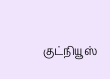குட்நியூஸ்